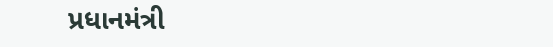પ્રધાનમંત્રી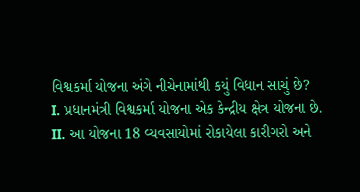વિશ્વકર્મા યોજના અંગે નીચેનામાંથી કયું વિધાન સાચું છે?
I. પ્રધાનમંત્રી વિશ્વકર્મા યોજના એક કેન્દ્રીય ક્ષેત્ર યોજના છે.
II. આ યોજના 18 વ્યવસાયોમાં રોકાયેલા કારીગરો અને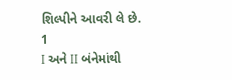શિલ્પીને આવરી લે છે.
1
I અને II બંનેમાંથી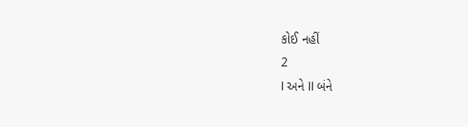કોઈ નહીં
2
I અને II બંને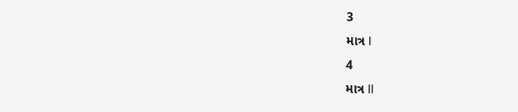3
માત્ર I
4
માત્ર II